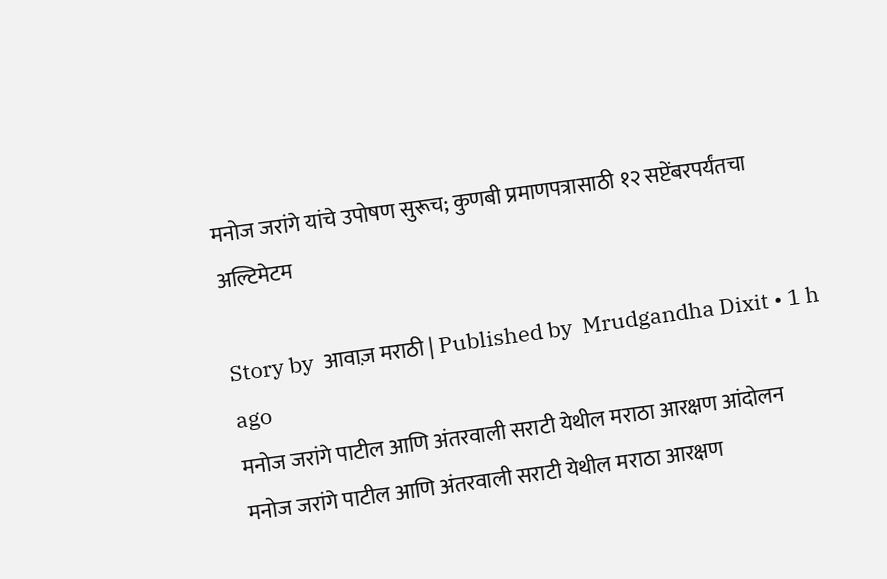मनोज जरांगे यांचे उपोषण सुरूच; कुणबी प्रमाणपत्रासाठी १२ सप्टेंबरपर्यंतचा अल्टिमेटम

Story by  आवाज़ मराठी | Published by  Mrudgandha Dixit • 1 h ago
मनोज जरांगे पाटील आणि अंतरवाली सराटी येथील मराठा आरक्षण आंदोलन
मनोज जरांगे पाटील आणि अंतरवाली सराटी येथील मराठा आरक्षण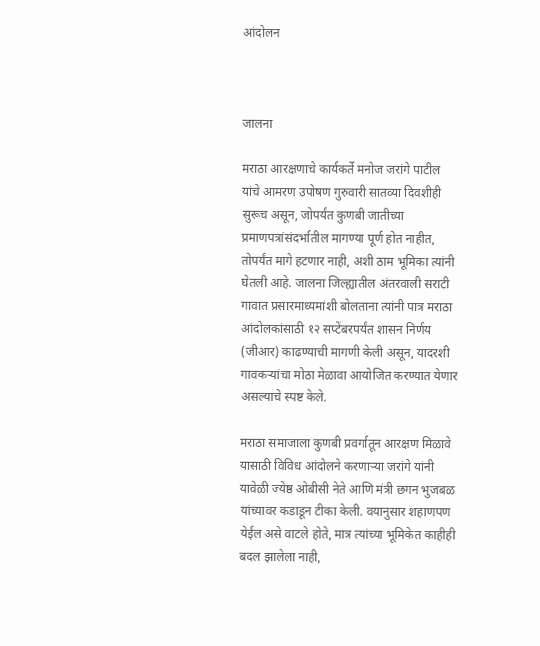आंदोलन



जालना

मराठा आरक्षणाचे कार्यकर्ते मनोज जरांगे पाटील यांचे आमरण उपोषण गुरुवारी सातव्या दिवशीही सुरूच असून, जोपर्यंत कुणबी जातीच्या प्रमाणपत्रांसंदर्भातील मागण्या पूर्ण होत नाहीत, तोपर्यंत मागे हटणार नाही, अशी ठाम भूमिका त्यांनी घेतली आहे. जालना जिल्ह्यातील अंतरवाली सराटी गावात प्रसारमाध्यमांशी बोलताना त्यांनी पात्र मराठा आंदोलकांसाठी १२ सप्टेंबरपर्यंत शासन निर्णय (जीआर) काढण्याची मागणी केली असून, यादरशी गावकऱ्यांचा मोठा मेळावा आयोजित करण्यात येणार असल्याचे स्पष्ट केले.

मराठा समाजाला कुणबी प्रवर्गातून आरक्षण मिळावे यासाठी विविध आंदोलने करणाऱ्या जरांगे यांनी यावेळी ज्येष्ठ ओबीसी नेते आणि मंत्री छगन भुजबळ यांच्यावर कडाडून टीका केली. वयानुसार शहाणपण येईल असे वाटले होते, मात्र त्यांच्या भूमिकेत काहीही बदल झालेला नाही,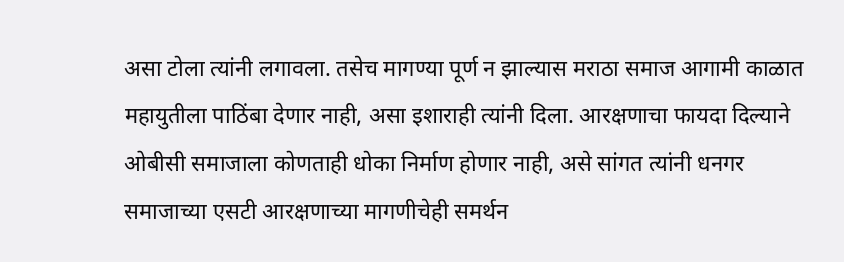असा टोला त्यांनी लगावला. तसेच मागण्या पूर्ण न झाल्यास मराठा समाज आगामी काळात महायुतीला पाठिंबा देणार नाही, असा इशाराही त्यांनी दिला. आरक्षणाचा फायदा दिल्याने ओबीसी समाजाला कोणताही धोका निर्माण होणार नाही, असे सांगत त्यांनी धनगर समाजाच्या एसटी आरक्षणाच्या मागणीचेही समर्थन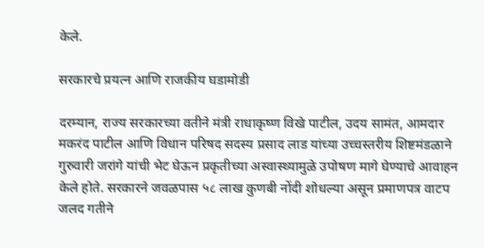केले.

सरकारचे प्रयत्न आणि राजकीय घडामोडी

दरम्यान, राज्य सरकारच्या वतीने मंत्री राधाकृष्ण विखे पाटील, उदय सामंत, आमदार मकरंद पाटील आणि विधान परिषद सदस्य प्रसाद लाड यांच्या उच्चस्तरीय शिष्टमंडळाने गुरुवारी जरांगे यांची भेट घेऊन प्रकृतीच्या अस्वास्थ्यामुळे उपोषण मागे घेण्याचे आवाहन केले होते. सरकारने जवळपास ५८ लाख कुणबी नोंदी शोधल्या असून प्रमाणपत्र वाटप जलद गतीने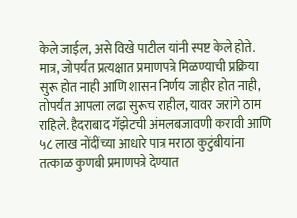केले जाईल, असे विखे पाटील यांनी स्पष्ट केले होते. मात्र, जोपर्यंत प्रत्यक्षात प्रमाणपत्रे मिळण्याची प्रक्रिया सुरू होत नाही आणि शासन निर्णय जाहीर होत नाही, तोपर्यंत आपला लढा सुरूच राहील, यावर जरांगे ठाम राहिले. हैदराबाद गॅझेटची अंमलबजावणी करावी आणि ५८ लाख नोंदींच्या आधारे पात्र मराठा कुटुंबीयांना तत्काळ कुणबी प्रमाणपत्रे देण्यात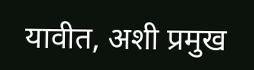यावीत, अशी प्रमुख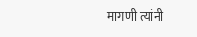मागणी त्यांनी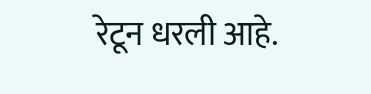रेटून धरली आहे.